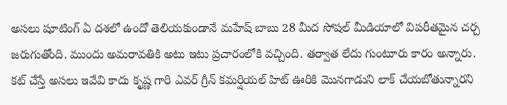అసలు షూటింగ్ ఏ దశలో ఉందో తెలియకుండానే మహేష్ బాబు 28 మీద సోషల్ మీడియాలో విపరీతమైన చర్చ జరుగుతోంది. ముందు అమరావతికి అటు ఇటు ప్రచారంలోకి వచ్చింది. తర్వాత లేదు గుంటూరు కారం అన్నారు. కట్ చేస్తే అసలు ఇవేవి కాదు కృష్ణ గారి ఎవర్ గ్రీన్ కమర్షియల్ హిట్ ఊరికి మొనగాడుని లాక్ చేయబోతున్నారని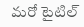మరో టైటిల్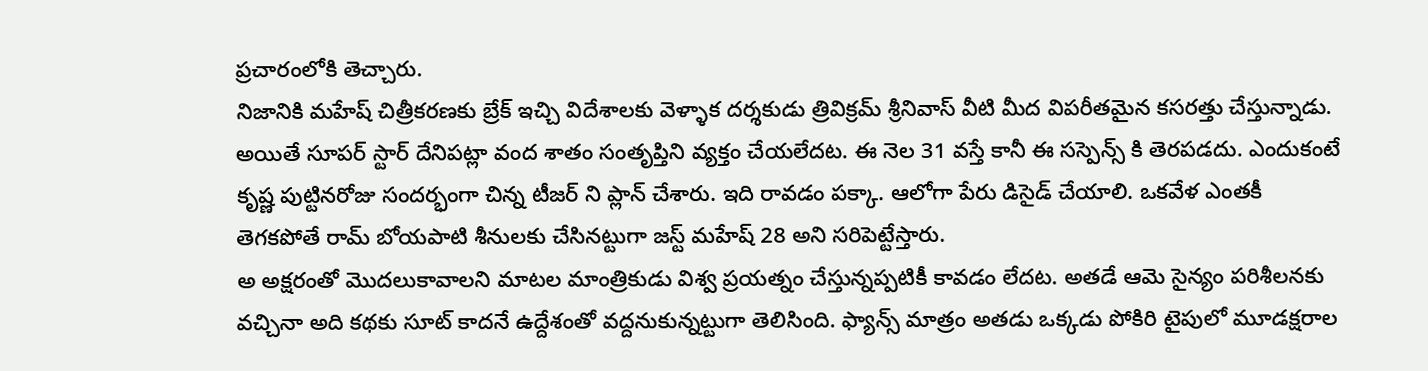ప్రచారంలోకి తెచ్చారు.
నిజానికి మహేష్ చిత్రీకరణకు బ్రేక్ ఇచ్చి విదేశాలకు వెళ్ళాక దర్శకుడు త్రివిక్రమ్ శ్రీనివాస్ వీటి మీద విపరీతమైన కసరత్తు చేస్తున్నాడు. అయితే సూపర్ స్టార్ దేనిపట్లా వంద శాతం సంతృప్తిని వ్యక్తం చేయలేదట. ఈ నెల 31 వస్తే కానీ ఈ సస్పెన్స్ కి తెరపడదు. ఎందుకంటే కృష్ణ పుట్టినరోజు సందర్భంగా చిన్న టీజర్ ని ప్లాన్ చేశారు. ఇది రావడం పక్కా. ఆలోగా పేరు డిసైడ్ చేయాలి. ఒకవేళ ఎంతకీ తెగకపోతే రామ్ బోయపాటి శీనులకు చేసినట్టుగా జస్ట్ మహేష్ 28 అని సరిపెట్టేస్తారు.
అ అక్షరంతో మొదలుకావాలని మాటల మాంత్రికుడు విశ్వ ప్రయత్నం చేస్తున్నప్పటికీ కావడం లేదట. అతడే ఆమె సైన్యం పరిశీలనకు వచ్చినా అది కథకు సూట్ కాదనే ఉద్దేశంతో వద్దనుకున్నట్టుగా తెలిసింది. ఫ్యాన్స్ మాత్రం అతడు ఒక్కడు పోకిరి టైపులో మూడక్షరాల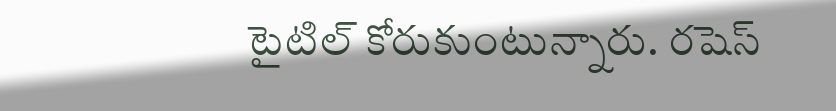టైటిల్ కోరుకుంటున్నారు. రషెస్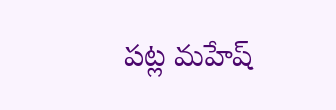పట్ల మహేష్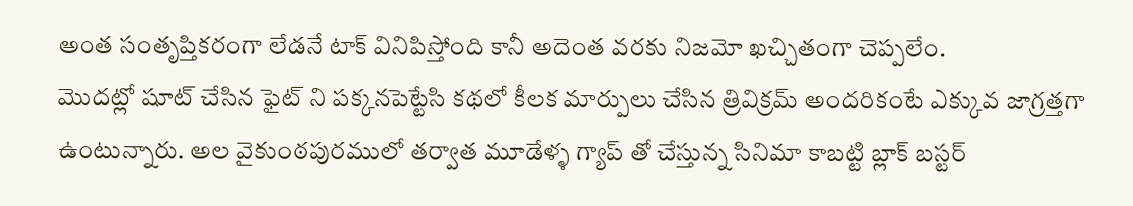అంత సంతృప్తికరంగా లేడనే టాక్ వినిపిస్తోంది కానీ అదెంత వరకు నిజమో ఖచ్చితంగా చెప్పలేం.
మొదట్లో షూట్ చేసిన ఫైట్ ని పక్కనపెట్టేసి కథలో కీలక మార్పులు చేసిన త్రివిక్రమ్ అందరికంటే ఎక్కువ జాగ్రత్తగా ఉంటున్నారు. అల వైకుంఠపురములో తర్వాత మూడేళ్ళ గ్యాప్ తో చేస్తున్న సినిమా కాబట్టి బ్లాక్ బస్టర్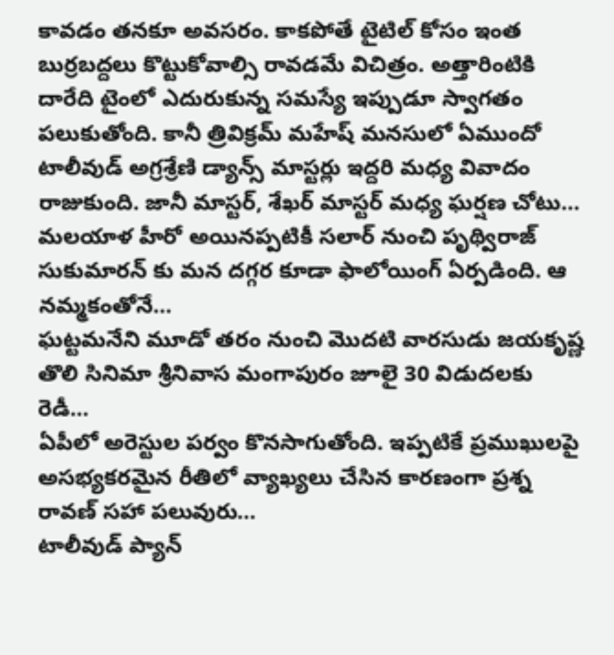కావడం తనకూ అవసరం. కాకపోతే టైటిల్ కోసం ఇంత బుర్రబద్దలు కొట్టుకోవాల్సి రావడమే విచిత్రం. అత్తారింటికి దారేది టైంలో ఎదురుకున్న సమస్యే ఇప్పుడూ స్వాగతం పలుకుతోంది. కానీ త్రివిక్రమ్ మహేష్ మనసులో ఏముందో
టాలీవుడ్ అగ్రశ్రేణి డ్యాన్స్ మాస్టర్లు ఇద్దరి మధ్య వివాదం రాజుకుంది. జానీ మాస్టర్, శేఖర్ మాస్టర్ మధ్య ఘర్షణ చోటు…
మలయాళ హీరో అయినప్పటికీ సలార్ నుంచి పృథ్విరాజ్ సుకుమారన్ కు మన దగ్గర కూడా ఫాలోయింగ్ ఏర్పడింది. ఆ నమ్మకంతోనే…
ఘట్టమనేని మూడో తరం నుంచి మొదటి వారసుడు జయకృష్ణ తొలి సినిమా శ్రీనివాస మంగాపురం జూలై 30 విడుదలకు రెడీ…
ఏపీలో అరెస్టుల పర్వం కొనసాగుతోంది. ఇప్పటికే ప్రముఖులపై అసభ్యకరమైన రీతిలో వ్యాఖ్యలు చేసిన కారణంగా ప్రశ్న రావణ్ సహా పలువురు…
టాలీవుడ్ ప్యాన్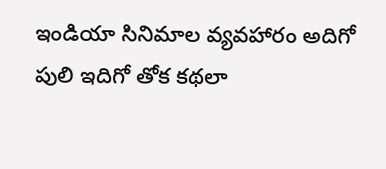ఇండియా సినిమాల వ్యవహారం అదిగో పులి ఇదిగో తోక కథలా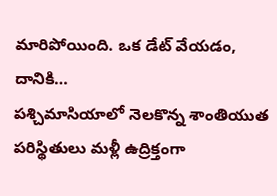మారిపోయింది. ఒక డేట్ వేయడం, దానికి…
పశ్చిమాసియాలో నెలకొన్న శాంతియుత పరిస్థితులు మళ్లీ ఉద్రిక్తంగా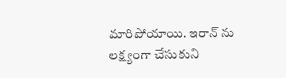మారిపోయాయి. ఇరాన్ ను లక్ష్యంగా చేసుకుని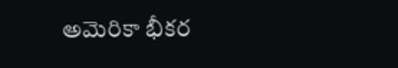అమెరికా భీకర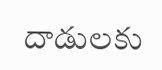దాడులకు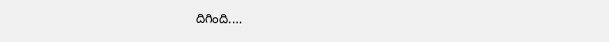దిగింది.…